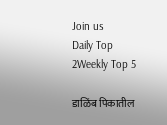Join us
Daily Top 2Weekly Top 5

डाळिंब पिकातील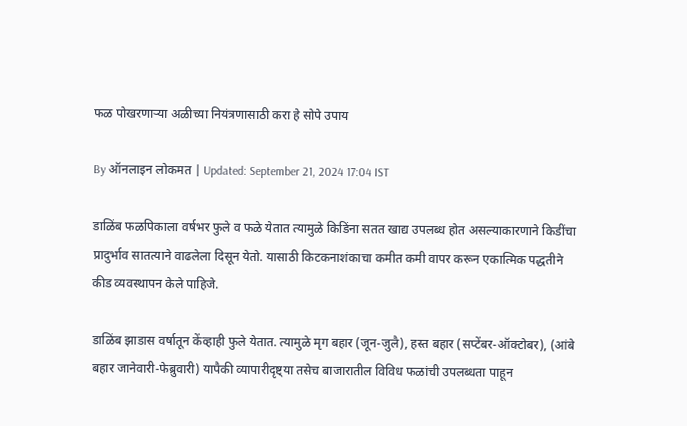फळ पोखरणाऱ्या अळीच्या नियंत्रणासाठी करा हे सोपे उपाय

By ऑनलाइन लोकमत | Updated: September 21, 2024 17:04 IST

डाळिंब फळपिकाला वर्षभर फुले व फळे येतात त्यामुळे किडिंना सतत खाद्य उपलब्ध होत असल्याकारणाने किडींचा प्रादुर्भाव सातत्याने वाढलेला दिसून येतो. यासाठी किटकनाशंकाचा कमीत कमी वापर करून एकात्मिक पद्धतीने कीड व्यवस्थापन केले पाहिजे.

डाळिंब झाडास वर्षातून केंव्हाही फुले येतात. त्यामुळे मृग बहार (जून-जुलै), हस्त बहार (सप्टेंबर-ऑक्टोबर), (आंबे बहार जानेवारी-फेब्रुवारी) यापैकी व्यापारीदृष्ट्या तसेच बाजारातील विविध फळांची उपलब्धता पाहून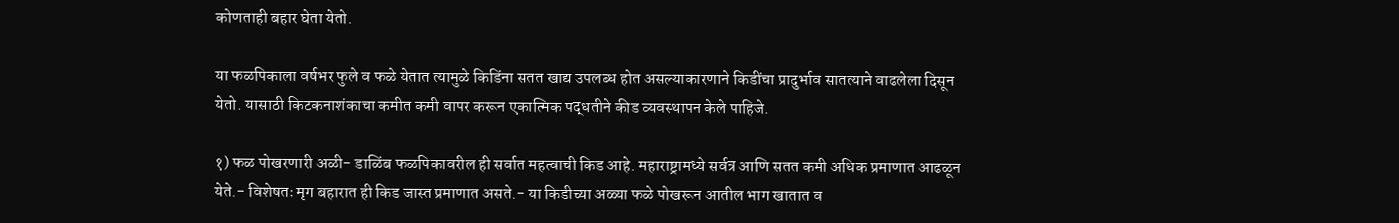कोणताही बहार घेता येतो.

या फळपिकाला वर्षभर फुले व फळे येतात त्यामुळे किडिंना सतत खाद्य उपलब्ध होत असल्याकारणाने किडींचा प्रादुर्भाव सातत्याने वाढलेला दिसून येतो. यासाठी किटकनाशंकाचा कमीत कमी वापर करून एकात्मिक पद्धतीने कीड व्यवस्थापन केले पाहिजे.

१) फळ पोखरणारी अळी- डाळिंब फळपिकावरील ही सर्वात महत्वाची किड आहे. महाराष्ट्रामध्ये सर्वत्र आणि सतत कमी अधिक प्रमाणात आढळून येते.- विशेषतः मृग बहारात ही किड जास्त प्रमाणात असते.- या किडीच्या अळ्या फळे पोखरून आतील भाग खातात व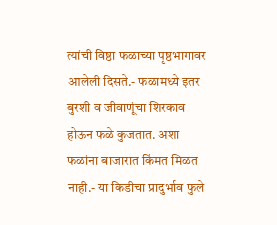त्यांची विष्ठा फळाच्या पृष्ठभागावर आलेली दिसते.- फळामध्ये इतर बुरशी व जीवाणूंचा शिरकाव होऊन फळे कुजतात. अशा फळांना बाजारात किंमत मिळत नाही.- या किडीचा प्रादुर्भाव फुले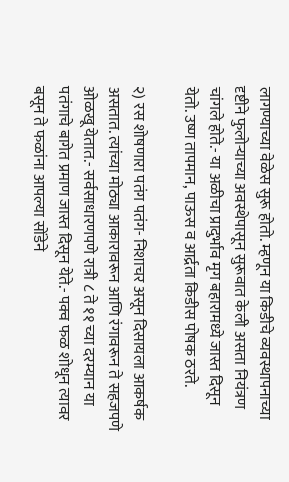लागण्याच्या वेळेस सुरू होतो. म्हणून या किडीचे व्यवस्थापनाच्या दृष्टीने फुलोऱ्याच्या अवस्थेपासून सुरूवात केली असता नियंत्रण चांगले होते.- या अळीचा प्रादुर्भाव मृग बहारामध्ये जास्त दिसून येतो. उष्ण तापमान, पाऊस व आर्द्रता किडीस पोषक ठरते.

२) रस शोषणारा पतंग पतंग- निशाचर असून दिसायला आकर्षक असतात. त्यांच्या मोठ्या आकारावरून आणि रंगावरून ते सहजपणे ओळखू येतात.- सर्वसाधारणपणे रात्री ८ ते ११ च्या दरम्यान या पतंगाचे बागेत प्रमाण जास्त दिसून येते.- पक्व फळ शोधून त्यावर बसून ते फळांना आपल्या सोंडेने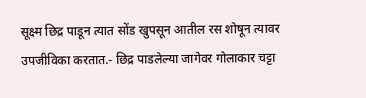सूक्ष्म छिद्र पाडून त्यात सोंड खुपसून आतील रस शोषून त्यावर उपजीविका करतात.- छिद्र पाडलेल्या जागेवर गोलाकार चट्टा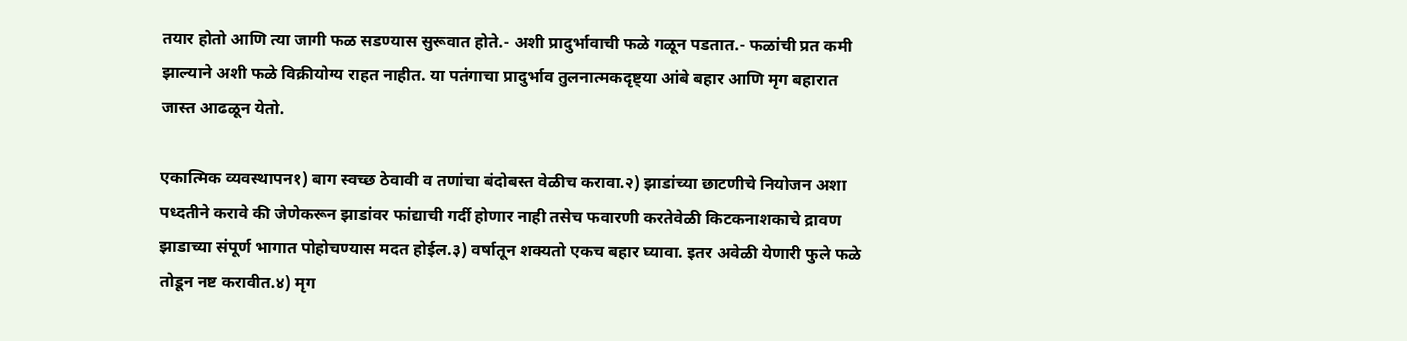तयार होतो आणि त्या जागी फळ सडण्यास सुरूवात होते.- अशी प्रादुर्भावाची फळे गळून पडतात.- फळांची प्रत कमी झाल्याने अशी फळे विक्रीयोग्य राहत नाहीत. या पतंगाचा प्रादुर्भाव तुलनात्मकदृष्ट्या आंबे बहार आणि मृग बहारात जास्त आढळून येतो.

एकात्मिक व्यवस्थापन१) बाग स्वच्छ ठेवावी व तणांचा बंदोबस्त वेळीच करावा.२) झाडांच्या छाटणीचे नियोजन अशा पध्दतीने करावे की जेणेकरून झाडांवर फांद्याची गर्दी होणार नाही तसेच फवारणी करतेवेळी किटकनाशकाचे द्रावण झाडाच्या संपूर्ण भागात पोहोचण्यास मदत होईल.३) वर्षातून शक्यतो एकच बहार घ्यावा. इतर अवेळी येणारी फुले फळे तोडून नष्ट करावीत.४) मृग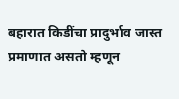बहारात किडींचा प्रादुर्भाव जास्त प्रमाणात असतो म्हणून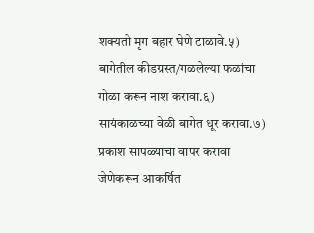शक्यतो मृग बहार घेणे टाळावे.५) बागेतील कीडग्रस्त/गळलेल्या फळांचा गोळा करून नाश करावा.६) सायंकाळच्या वेळी बागेत धूर करावा.७) प्रकाश सापळ्याचा वापर करावा जेणेकरून आकर्षित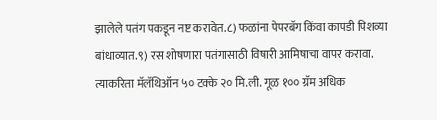झालेले पतंग पकडून नष्ट करावेत.८) फळांना पेपरबॅग किंवा कापडी पिशव्या बांधाव्यात.९) रस शोषणारा पतंगासाठी विषारी आमिषाचा वापर करावा. त्याकरिता मॅलॅथिऑन ५० टक्के २० मि.ली. गूळ १०० ग्रॅम अधिक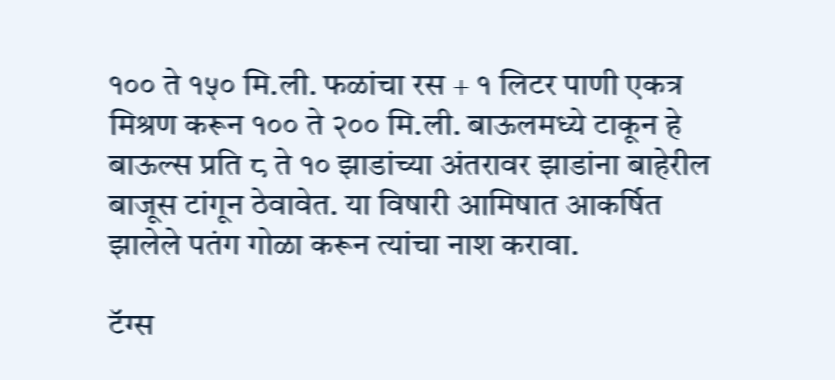१०० ते १५० मि.ली. फळांचा रस + १ लिटर पाणी एकत्र मिश्रण करून १०० ते २०० मि.ली. बाऊलमध्ये टाकून हे बाऊल्स प्रति ८ ते १० झाडांच्या अंतरावर झाडांना बाहेरील बाजूस टांगून ठेवावेत. या विषारी आमिषात आकर्षित झालेले पतंग गोळा करून त्यांचा नाश करावा.

टॅग्स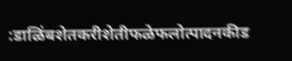:डाळिंबशेतकरीशेतीफळेफलोत्पादनकीड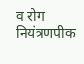व रोग नियंत्रणपीक